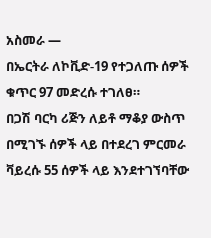አስመራ —
በኤርትራ ለኮቪድ-19 የተጋለጡ ሰዎች ቁጥር 97 መድረሱ ተገለፀ።
በጋሽ ባርካ ሪጅን ለይቶ ማቆያ ውስጥ በሚገኙ ሰዎች ላይ በተደረገ ምርመራ ቫይረሱ 55 ሰዎች ላይ እንደተገኘባቸው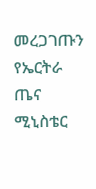መረጋገጡን የኤርትራ ጤና ሚኒስቴር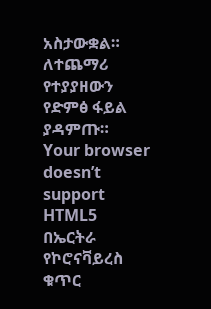አስታውቋል።
ለተጨማሪ የተያያዘውን የድምፅ ፋይል ያዳምጡ።
Your browser doesn’t support HTML5
በኤርትራ የኮሮናቫይረስ ቁጥር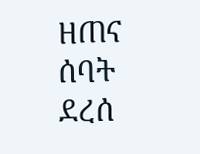ዘጠና ሰባት ደረሰ